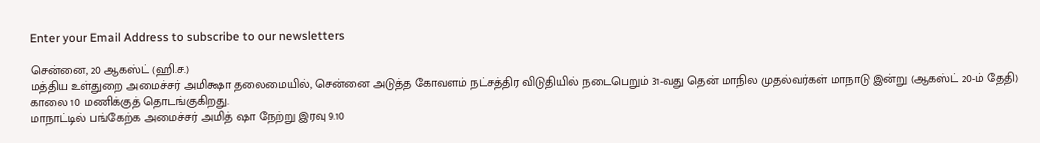Enter your Email Address to subscribe to our newsletters

சென்னை, 20 ஆகஸ்ட் (ஹி.ச.)
மத்திய உள்துறை அமைச்சர் அமிக்ஷா தலைமையில், சென்னை அடுத்த கோவளம் நட்சத்திர விடுதியில் நடைபெறும் 31-வது தென் மாநில முதல்வர்கள் மாநாடு இன்று (ஆகஸ்ட் 20-ம் தேதி) காலை 10 மணிக்குத் தொடங்குகிறது.
மாநாட்டில் பங்கேற்க அமைச்சர் அமித் ஷா நேற்று இரவு 9.10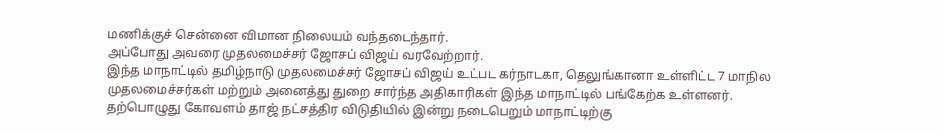மணிக்குச் சென்னை விமான நிலையம் வந்தடைந்தார்.
அப்போது அவரை முதலமைச்சர் ஜோசப் விஜய் வரவேற்றார்.
இந்த மாநாட்டில் தமிழ்நாடு முதலமைச்சர் ஜோசப் விஜய் உட்பட கர்நாடகா, தெலுங்கானா உள்ளிட்ட 7 மாநில முதலமைச்சர்கள் மற்றும் அனைத்து துறை சார்ந்த அதிகாரிகள் இந்த மாநாட்டில் பங்கேற்க உள்ளனர்.
தற்பொழுது கோவளம் தாஜ் நட்சத்திர விடுதியில் இன்று நடைபெறும் மாநாட்டிற்கு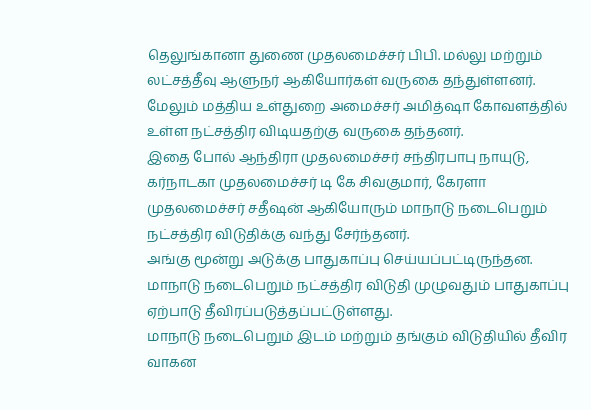தெலுங்கானா துணை முதலமைச்சர் பிபி. மல்லு மற்றும் லட்சத்தீவு ஆளுநர் ஆகியோர்கள் வருகை தந்துள்ளனர்.
மேலும் மத்திய உள்துறை அமைச்சர் அமித்ஷா கோவளத்தில் உள்ள நட்சத்திர விடியதற்கு வருகை தந்தனர்.
இதை போல் ஆந்திரா முதலமைச்சர் சந்திரபாபு நாயுடு, கர்நாடகா முதலமைச்சர் டி கே சிவகுமார், கேரளா முதலமைச்சர் சதீஷன் ஆகியோரும் மாநாடு நடைபெறும் நட்சத்திர விடுதிக்கு வந்து சேர்ந்தனர்.
அங்கு மூன்று அடுக்கு பாதுகாப்பு செய்யப்பட்டிருந்தன.
மாநாடு நடைபெறும் நட்சத்திர விடுதி முழுவதும் பாதுகாப்பு ஏற்பாடு தீவிரப்படுத்தப்பட்டுள்ளது.
மாநாடு நடைபெறும் இடம் மற்றும் தங்கும் விடுதியில் தீவிர வாகன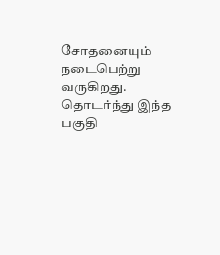சோதனையும் நடைபெற்று வருகிறது.
தொடர்ந்து இந்த பகுதி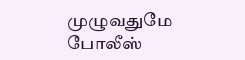முழுவதுமே போலீஸ்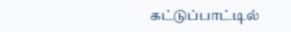கட்டுப்பாட்டில்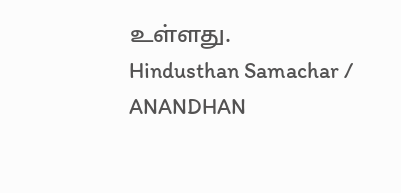உள்ளது.
Hindusthan Samachar / ANANDHAN